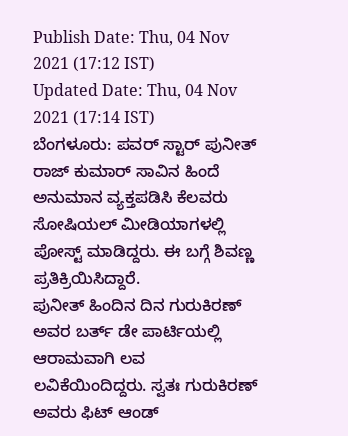Publish Date: Thu, 04 Nov 2021 (17:12 IST)
Updated Date: Thu, 04 Nov 2021 (17:14 IST)
ಬೆಂಗಳೂರು: ಪವರ್ ಸ್ಟಾರ್ ಪುನೀತ್ ರಾಜ್ ಕುಮಾರ್ ಸಾವಿನ ಹಿಂದೆ ಅನುಮಾನ ವ್ಯಕ್ತಪಡಿಸಿ ಕೆಲವರು ಸೋಷಿಯಲ್ ಮೀಡಿಯಾಗಳಲ್ಲಿ ಪೋಸ್ಟ್ ಮಾಡಿದ್ದರು. ಈ ಬಗ್ಗೆ ಶಿವಣ್ಣ ಪ್ರತಿಕ್ರಿಯಿಸಿದ್ದಾರೆ.
ಪುನೀತ್ ಹಿಂದಿನ ದಿನ ಗುರುಕಿರಣ್ ಅವರ ಬರ್ತ್ ಡೇ ಪಾರ್ಟಿಯಲ್ಲಿ ಆರಾಮವಾಗಿ ಲವ ಲವಿಕೆಯಿಂದಿದ್ದರು. ಸ್ವತಃ ಗುರುಕಿರಣ್ ಅವರು ಫಿಟ್ ಆಂಡ್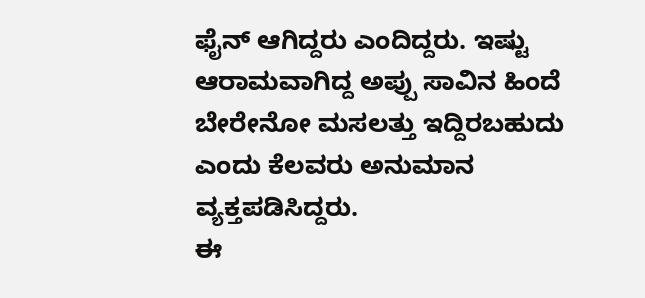ಫೈನ್ ಆಗಿದ್ದರು ಎಂದಿದ್ದರು. ಇಷ್ಟು ಆರಾಮವಾಗಿದ್ದ ಅಪ್ಪು ಸಾವಿನ ಹಿಂದೆ ಬೇರೇನೋ ಮಸಲತ್ತು ಇದ್ದಿರಬಹುದು ಎಂದು ಕೆಲವರು ಅನುಮಾನ ವ್ಯಕ್ತಪಡಿಸಿದ್ದರು.
ಈ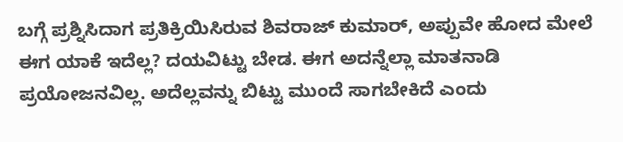ಬಗ್ಗೆ ಪ್ರಶ್ನಿಸಿದಾಗ ಪ್ರತಿಕ್ರಿಯಿಸಿರುವ ಶಿವರಾಜ್ ಕುಮಾರ್, ಅಪ್ಪುವೇ ಹೋದ ಮೇಲೆ ಈಗ ಯಾಕೆ ಇದೆಲ್ಲ? ದಯವಿಟ್ಟು ಬೇಡ. ಈಗ ಅದನ್ನೆಲ್ಲಾ ಮಾತನಾಡಿ ಪ್ರಯೋಜನವಿಲ್ಲ. ಅದೆಲ್ಲವನ್ನು ಬಿಟ್ಟು ಮುಂದೆ ಸಾಗಬೇಕಿದೆ ಎಂದು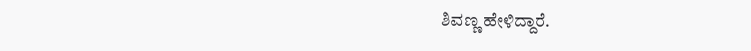ಶಿವಣ್ಣ ಹೇಳಿದ್ದಾರೆ.